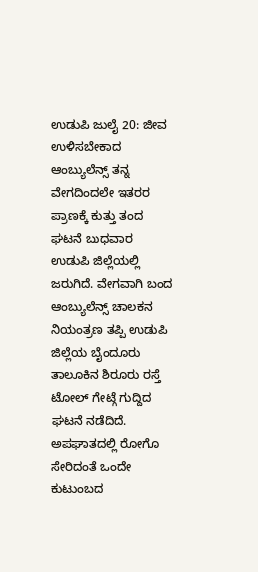ಉಡುಪಿ ಜುಲೈ 20: ಜೀವ ಉಳಿಸಬೇಕಾದ ಆಂಬ್ಯುಲೆನ್ಸ್ ತನ್ನ ವೇಗದಿಂದಲೇ ಇತರರ ಪ್ರಾಣಕ್ಕೆ ಕುತ್ತು ತಂದ ಘಟನೆ ಬುಧವಾರ ಉಡುಪಿ ಜಿಲ್ಲೆಯಲ್ಲಿ ಜರುಗಿದೆ. ವೇಗವಾಗಿ ಬಂದ ಆಂಬ್ಯುಲೆನ್ಸ್ ಚಾಲಕನ ನಿಯಂತ್ರಣ ತಪ್ಪಿ ಉಡುಪಿ ಜಿಲ್ಲೆಯ ಬೈಂದೂರು ತಾಲೂಕಿನ ಶಿರೂರು ರಸ್ತೆ ಟೋಲ್ ಗೇಟ್ಗೆ ಗುದ್ದಿದ ಘಟನೆ ನಡೆದಿದೆ.
ಅಪಘಾತದಲ್ಲಿ ರೋಗೊ ಸೇರಿದಂತೆ ಒಂದೇ ಕುಟುಂಬದ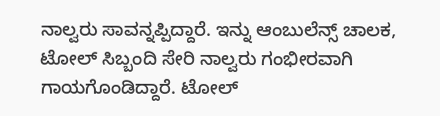ನಾಲ್ವರು ಸಾವನ್ನಪ್ಪಿದ್ದಾರೆ. ಇನ್ನು ಆಂಬುಲೆನ್ಸ್ ಚಾಲಕ, ಟೋಲ್ ಸಿಬ್ಬಂದಿ ಸೇರಿ ನಾಲ್ವರು ಗಂಭೀರವಾಗಿ ಗಾಯಗೊಂಡಿದ್ದಾರೆ. ಟೋಲ್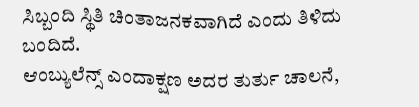ಸಿಬ್ಬಂದಿ ಸ್ಥಿತಿ ಚಿಂತಾಜನಕವಾಗಿದೆ ಎಂದು ತಿಳಿದು ಬಂದಿದೆ.
ಆಂಬ್ಯುಲೆನ್ಸ್ ಎಂದಾಕ್ಷಣ ಅದರ ತುರ್ತು ಚಾಲನೆ,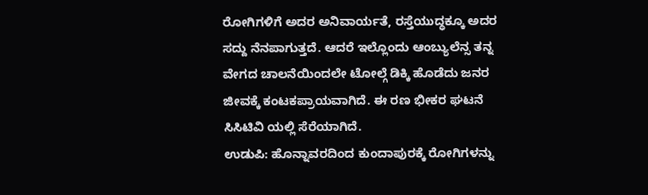ರೋಗಿಗಳಿಗೆ ಅದರ ಅನಿವಾರ್ಯತೆ, ರಸ್ತೆಯುದ್ಧಕ್ಕೂ ಅದರ ಸದ್ದು ನೆನಪಾಗುತ್ತದೆ. ಆದರೆ ಇಲ್ಲೊಂದು ಆಂಬ್ಯುಲೆನ್ಸ ತನ್ನ ವೇಗದ ಚಾಲನೆಯಿಂದಲೇ ಟೋಲ್ಗೆ ಡಿಕ್ಕಿ ಹೊಡೆದು ಜನರ ಜೀವಕ್ಕೆ ಕಂಟಕಪ್ರಾಯವಾಗಿದೆ. ಈ ರಣ ಭೀಕರ ಘಟನೆ ಸಿಸಿಟಿವಿ ಯಲ್ಲಿ ಸೆರೆಯಾಗಿದೆ.
ಉಡುಪಿ: ಹೊನ್ನಾವರದಿಂದ ಕುಂದಾಪುರಕ್ಕೆ ರೋಗಿಗಳನ್ನು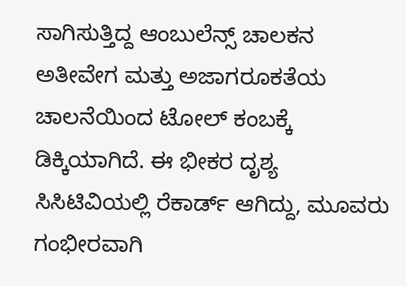ಸಾಗಿಸುತ್ತಿದ್ದ ಆಂಬುಲೆನ್ಸ್ ಚಾಲಕನ ಅತೀವೇಗ ಮತ್ತು ಅಜಾಗರೂಕತೆಯ ಚಾಲನೆಯಿಂದ ಟೋಲ್ ಕಂಬಕ್ಕೆ ಡಿಕ್ಕಿಯಾಗಿದೆ. ಈ ಭೀಕರ ದೃಶ್ಯ ಸಿಸಿಟಿವಿಯಲ್ಲಿ ರೆಕಾರ್ಡ್ ಆಗಿದ್ದು, ಮೂವರು ಗಂಭೀರವಾಗಿ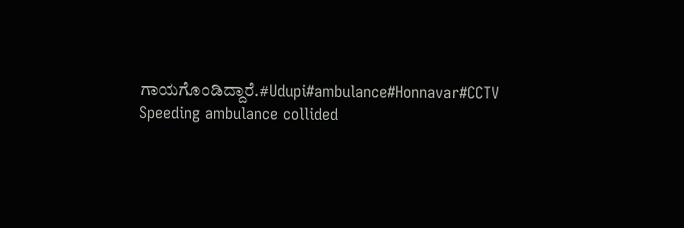ಗಾಯಗೊಂಡಿದ್ದಾರೆ.#Udupi#ambulance#Honnavar#CCTV
Speeding ambulance collided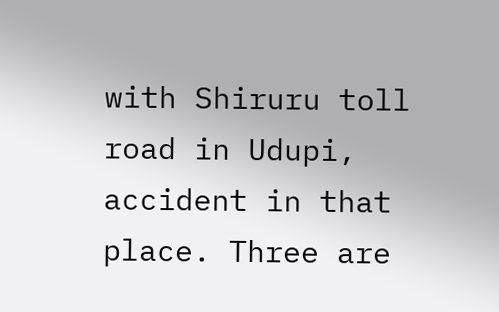with Shiruru toll road in Udupi, accident in that place. Three are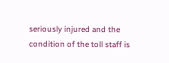seriously injured and the condition of the toll staff is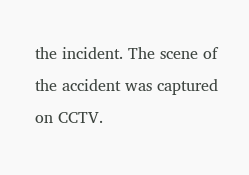the incident. The scene of the accident was captured on CCTV.